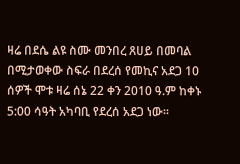ዛሬ በደሴ ልዩ ስሙ መንበረ ጸሀይ በመባል በሚታወቀው ስፍራ በደረሰ የመኪና አደጋ 10 ሰዎች ሞቱ ዛሬ ሰኔ 22 ቀን 2010 ዓ.ም ከቀኑ 5:00 ሳዓት አካባቢ የደረሰ አደጋ ነው፡፡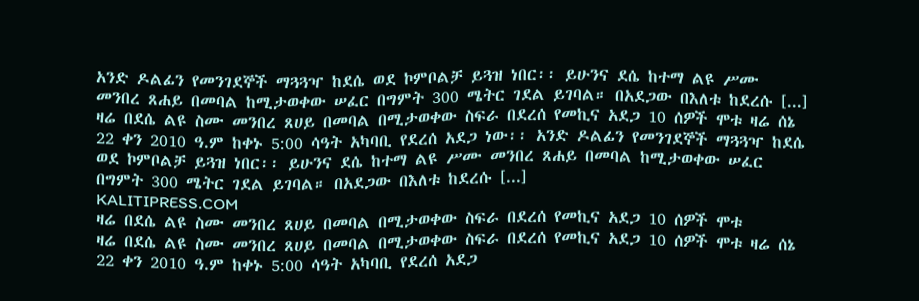አንድ ዶልፊን የመንገደኞች ማጓጓዣ ከደሴ ወደ ኮምቦልቻ ይጓዝ ነበር፡፡ ይሁንና ደሴ ከተማ ልዩ ሥሙ መንበረ ጸሐይ በመባል ከሚታወቀው ሠፈር በግምት 300 ሜትር ገደል ይገባል። በአደጋው በእለቱ ከደረሱ [...]
ዛሬ በደሴ ልዩ ስሙ መንበረ ጸሀይ በመባል በሚታወቀው ስፍራ በደረሰ የመኪና አደጋ 10 ሰዎች ሞቱ ዛሬ ሰኔ 22 ቀን 2010 ዓ.ም ከቀኑ 5:00 ሳዓት አካባቢ የደረሰ አደጋ ነው፡፡ አንድ ዶልፊን የመንገደኞች ማጓጓዣ ከደሴ ወደ ኮምቦልቻ ይጓዝ ነበር፡፡ ይሁንና ደሴ ከተማ ልዩ ሥሙ መንበረ ጸሐይ በመባል ከሚታወቀው ሠፈር በግምት 300 ሜትር ገደል ይገባል። በአደጋው በእለቱ ከደረሱ [...]
KALITIPRESS.COM
ዛሬ በደሴ ልዩ ስሙ መንበረ ጸሀይ በመባል በሚታወቀው ስፍራ በደረሰ የመኪና አደጋ 10 ሰዎች ሞቱ
ዛሬ በደሴ ልዩ ስሙ መንበረ ጸሀይ በመባል በሚታወቀው ስፍራ በደረሰ የመኪና አደጋ 10 ሰዎች ሞቱ ዛሬ ሰኔ 22 ቀን 2010 ዓ.ም ከቀኑ 5:00 ሳዓት አካባቢ የደረሰ አደጋ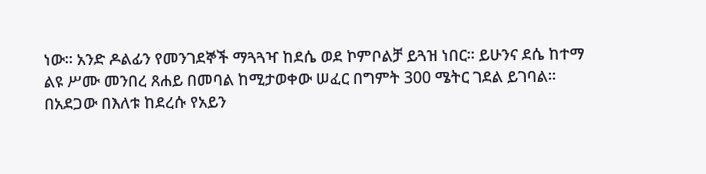ነው፡፡ አንድ ዶልፊን የመንገደኞች ማጓጓዣ ከደሴ ወደ ኮምቦልቻ ይጓዝ ነበር፡፡ ይሁንና ደሴ ከተማ ልዩ ሥሙ መንበረ ጸሐይ በመባል ከሚታወቀው ሠፈር በግምት 300 ሜትር ገደል ይገባል። በአደጋው በእለቱ ከደረሱ የአይን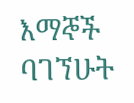እማኞች ባገኘሁት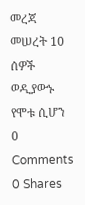መረጃ መሠረት 10 ሰዎች ወዲያውኑ የሞቱ ሲሆን
0 Comments 0 Shares